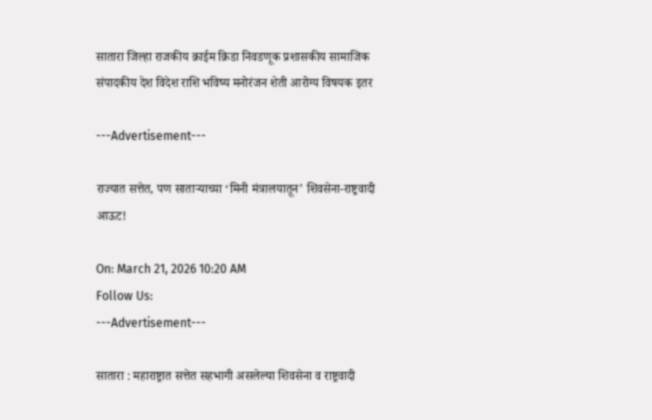सातारा जिल्हा राजकीय क्राईम क्रिडा निवडणूक प्रशासकीय सामाजिक संपादकीय देश विदेश राशि भविष्य मनोरंजन शेती आरोग्य विषयक इतर

---Advertisement---

राज्यात सत्तेत, पण साताऱ्याच्या ‘मिनी मंत्रालयातून’ शिवसेना-राष्ट्रवादी आऊट!

On: March 21, 2026 10:20 AM
Follow Us:
---Advertisement---

सातारा : महाराष्ट्रात सत्तेत सहभागी असलेल्या शिवसेना व राष्ट्रवादी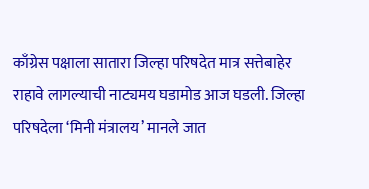काँग्रेस पक्षाला सातारा जिल्हा परिषदेत मात्र सत्तेबाहेर राहावे लागल्याची नाट्यमय घडामोड आज घडली. जिल्हा परिषदेला ‘मिनी मंत्रालय’ मानले जात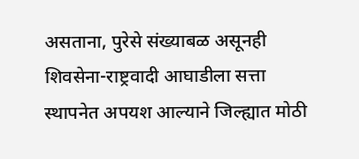असताना, पुरेसे संख्याबळ असूनही शिवसेना-राष्ट्रवादी आघाडीला सत्ता स्थापनेत अपयश आल्याने जिल्ह्यात मोठी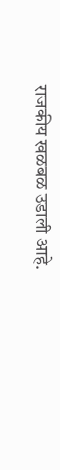राजकीय खळबळ उडाली आहे.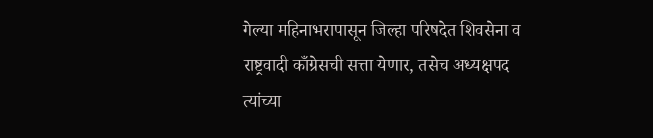गेल्या महिनाभरापासून जिल्हा परिषदेत शिवसेना व राष्ट्रवादी काँग्रेसची सत्ता येणार, तसेच अध्यक्षपद त्यांच्या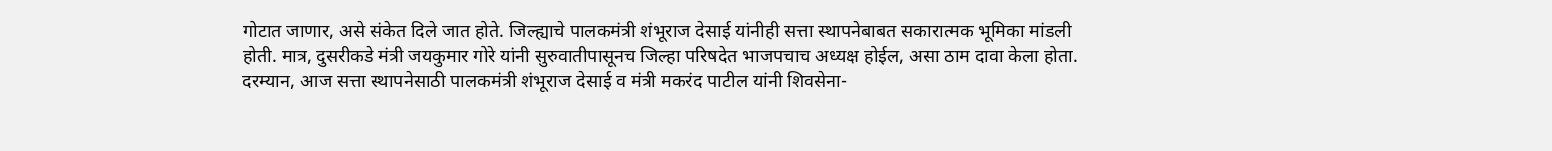गोटात जाणार, असे संकेत दिले जात होते. जिल्ह्याचे पालकमंत्री शंभूराज देसाई यांनीही सत्ता स्थापनेबाबत सकारात्मक भूमिका मांडली होती. मात्र, दुसरीकडे मंत्री जयकुमार गोरे यांनी सुरुवातीपासूनच जिल्हा परिषदेत भाजपचाच अध्यक्ष होईल, असा ठाम दावा केला होता.
दरम्यान, आज सत्ता स्थापनेसाठी पालकमंत्री शंभूराज देसाई व मंत्री मकरंद पाटील यांनी शिवसेना-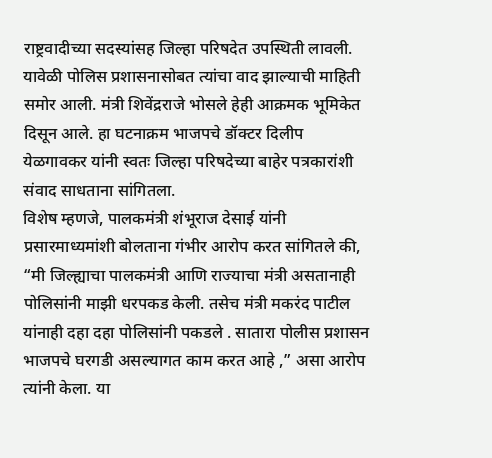राष्ट्रवादीच्या सदस्यांसह जिल्हा परिषदेत उपस्थिती लावली. यावेळी पोलिस प्रशासनासोबत त्यांचा वाद झाल्याची माहिती समोर आली. मंत्री शिवेंद्रराजे भोसले हेही आक्रमक भूमिकेत दिसून आले. हा घटनाक्रम भाजपचे डॉक्टर दिलीप येळगावकर यांनी स्वतः जिल्हा परिषदेच्या बाहेर पत्रकारांशी संवाद साधताना सांगितला.
विशेष म्हणजे, पालकमंत्री शंभूराज देसाई यांनी प्रसारमाध्यमांशी बोलताना गंभीर आरोप करत सांगितले की, “मी जिल्ह्याचा पालकमंत्री आणि राज्याचा मंत्री असतानाही पोलिसांनी माझी धरपकड केली. तसेच मंत्री मकरंद पाटील यांनाही दहा दहा पोलिसांनी पकडले . सातारा पोलीस प्रशासन भाजपचे घरगडी असल्यागत काम करत आहे ,” असा आरोप त्यांनी केला. या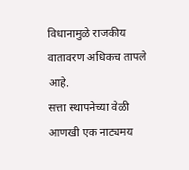विधानामुळे राजकीय वातावरण अधिकच तापले आहे.
सत्ता स्थापनेच्या वेळी आणखी एक नाट्यमय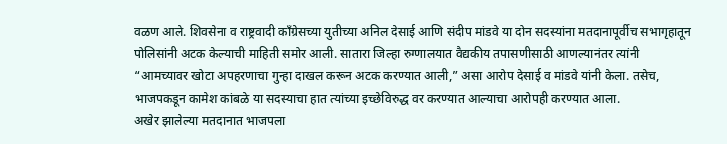वळण आले. शिवसेना व राष्ट्रवादी काँग्रेसच्या युतीच्या अनिल देसाई आणि संदीप मांडवे या दोन सदस्यांना मतदानापूर्वीच सभागृहातून  पोलिसांनी अटक केल्याची माहिती समोर आली. सातारा जिल्हा रुग्णालयात वैद्यकीय तपासणीसाठी आणल्यानंतर त्यांनी “आमच्यावर खोटा अपहरणाचा गुन्हा दाखल करून अटक करण्यात आली,” असा आरोप देसाई व मांडवे यांनी केला. तसेच, भाजपकडून कामेश कांबळे या सदस्याचा हात त्यांच्या इच्छेविरुद्ध वर करण्यात आल्याचा आरोपही करण्यात आला.
अखेर झालेल्या मतदानात भाजपला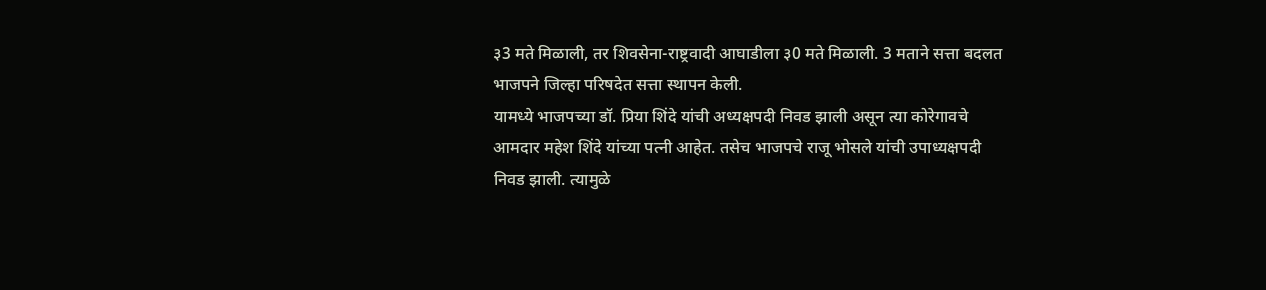३3 मते मिळाली, तर शिवसेना-राष्ट्रवादी आघाडीला ३0 मते मिळाली. 3 मताने सत्ता बदलत भाजपने जिल्हा परिषदेत सत्ता स्थापन केली.
यामध्ये भाजपच्या डॉ. प्रिया शिंदे यांची अध्यक्षपदी निवड झाली असून त्या कोरेगावचे आमदार महेश शिंदे यांच्या पत्नी आहेत. तसेच भाजपचे राजू भोसले यांची उपाध्यक्षपदी निवड झाली. त्यामुळे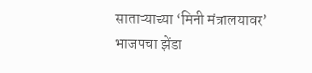साताऱ्याच्या ‘मिनी मंत्रालयावर’ भाजपचा झेंडा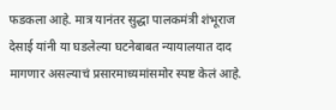फडकला आहे. मात्र यानंतर सुद्धा पालकमंत्री शंभूराज देसाई यांनी या घडलेल्या घटनेबाबत न्यायालयात दाद मागणार असल्याचं प्रसारमाध्यमांसमोर स्पष्ट केलं आहे.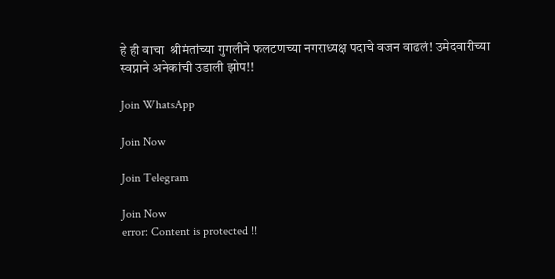हे ही वाचा  श्रीमंतांच्या गुगलीने फलटणच्या नगराध्यक्ष पदाचे वजन वाढलं! उमेदवारीच्या स्वप्नाने अनेकांची उडाली झोप!!

Join WhatsApp

Join Now

Join Telegram

Join Now
error: Content is protected !!